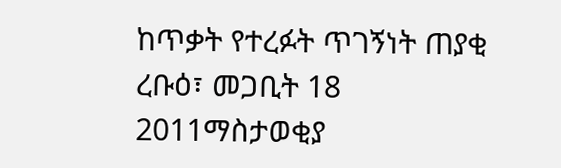ከጥቃት የተረፉት ጥገኝነት ጠያቂ
ረቡዕ፣ መጋቢት 18 2011ማስታወቂያ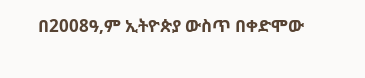በ2008ዓ,ም ኢትዮጵያ ውስጥ በቀድሞው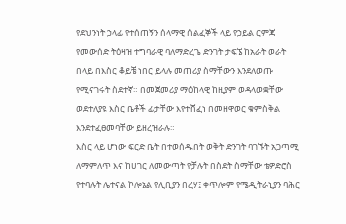የደህንነት ኃላፊ የተሰጠኝን ሰላማዊ ሰልፈኞች ላይ የኃይል ርምጃ የመውሰድ ትዕዛዝ ተግባራዊ ባለማድረጌ ድንገት ታፍኜ ከአራት ወራት በላይ በእስር ቆይቼ ነበር ይላሉ መጠሪያ ስማቸውን እንደለወጡ የሚናገሩት ስደተኛ። በመጀመሪያ ማዕከላዊ ከዚያም ወዳላወቋቸው ወደተለያዩ እስር ቤቶች ፊታቸው እየተሸፈነ በመዘዋወር ቁምስቅል እንደተፈፀመባቸው ይዘረዝራሉ።
እስር ላይ ሆነው ፍርድ ቤት በተወሰዱበት ወቅት ድንገት ባገኙት አጋጣሚ ለማምለጥ እና ከሀገር ለመውጣት የቻሉት በስደት ስማቸው ቴዎድሮስ የተባሉት ሌተናል ኮሎኔል የሊቢያን በረሃ፤ ቀጥሎም የሜዲትራኒያን ባሕር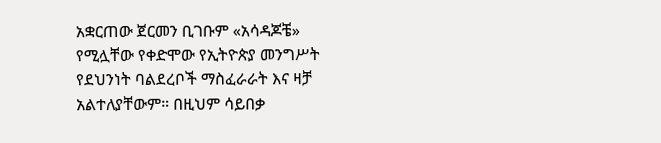አቋርጠው ጀርመን ቢገቡም «አሳዳጆቼ» የሚሏቸው የቀድሞው የኢትዮጵያ መንግሥት የደህንነት ባልደረቦች ማስፈራራት እና ዛቻ አልተለያቸውም። በዚህም ሳይበቃ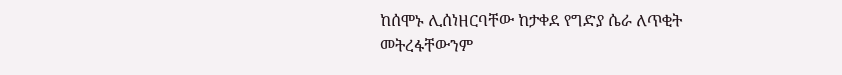ከሰሞኑ ሊሰነዘርባቸው ከታቀደ የግድያ ሴራ ለጥቂት መትረፋቸውንም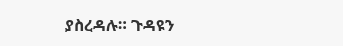ያስረዳሉ። ጉዳዩን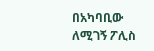በአካባቢው ለሚገኝ ፖሊስ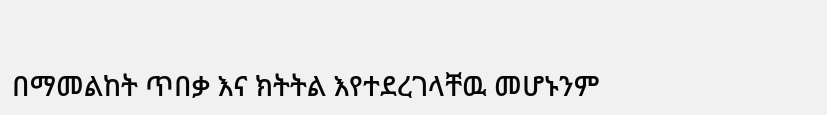በማመልከት ጥበቃ እና ክትትል እየተደረገላቸዉ መሆኑንም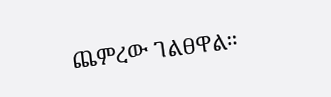ጨምረው ገልፀዋል።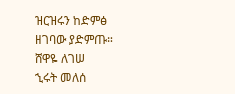ዝርዝሩን ከድምፅ ዘገባው ያድምጡ።
ሸዋዬ ለገሠ
ኂሩት መለሰ